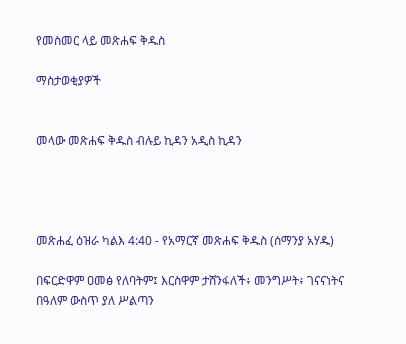የመስመር ላይ መጽሐፍ ቅዱስ

ማስታወቂያዎች


መላው መጽሐፍ ቅዱስ ብሉይ ኪዳን አዲስ ኪዳን




መጽሐፈ ዕዝራ ካልእ 4:40 - የአማርኛ መጽሐፍ ቅዱስ (ሰማንያ አሃዱ)

በፍርድዋም ዐመፅ የለባትም፤ እርስዋም ታሸንፋለች፥ መንግሥት፥ ገናናነትና በዓለም ውስጥ ያለ ሥልጣን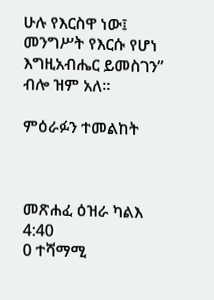ሁሉ የእርስዋ ነው፤ መንግሥት የእርሱ የሆነ እግዚአብሔር ይመስገን” ብሎ ዝም አለ።

ምዕራፉን ተመልከት



መጽሐፈ ዕዝራ ካልእ 4:40
0 ተሻማሚ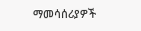ማመሳሰሪያዎች